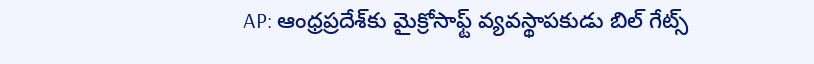AP: ఆంధ్రప్రదేశ్‌కు మైక్రోసాఫ్ట్ వ్యవస్థాపకుడు బిల్ గేట్స్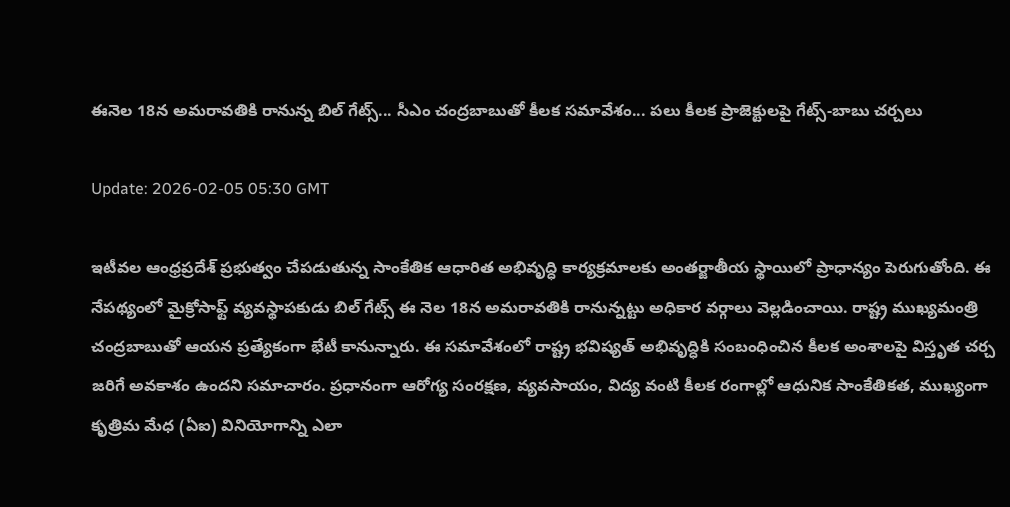ఈనెల 18న అమరావతికి రానున్న బిల్ గేట్స్... సీఎం చంద్రబాబుతో కీలక సమావేశం... పలు కీలక ప్రాజెక్టులపై గేట్స్-బాబు చర్చలు

Update: 2026-02-05 05:30 GMT

ఇటీవల ఆంధ్రప్రదేశ్‌ ప్రభుత్వం చేపడుతున్న సాంకేతిక ఆధారిత అభివృద్ధి కార్యక్రమాలకు అంతర్జాతీయ స్థాయిలో ప్రాధాన్యం పెరుగుతోంది. ఈ నేపథ్యంలో మైక్రోసాఫ్ట్‌ వ్యవస్థాపకుడు బిల్ గేట్స్ ఈ నెల 18న అమరావతికి రానున్నట్టు అధికార వర్గాలు వెల్లడించాయి. రాష్ట్ర ముఖ్యమంత్రి చంద్రబాబుతో ఆయన ప్రత్యేకంగా భేటీ కానున్నారు. ఈ సమావేశంలో రాష్ట్ర భవిష్యత్‌ అభివృద్ధికి సంబంధించిన కీలక అంశాలపై విస్తృత చర్చ జరిగే అవకాశం ఉందని సమాచారం. ప్రధానంగా ఆరోగ్య సంరక్షణ, వ్యవసాయం, విద్య వంటి కీలక రంగాల్లో ఆధునిక సాంకేతికత, ముఖ్యంగా కృత్రిమ మేధ (ఏఐ) వినియోగాన్ని ఎలా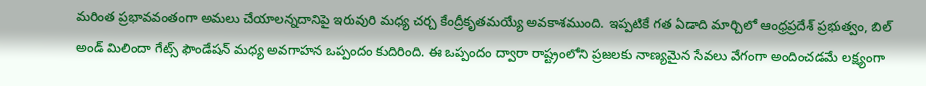మరింత ప్రభావవంతంగా అమలు చేయాలన్నదానిపై ఇరువురి మధ్య చర్చ కేంద్రీకృతమయ్యే అవకాశముంది. ఇప్పటికే గత ఏడాది మార్చిలో ఆంధ్రప్రదేశ్‌ ప్రభుత్వం, బిల్ అండ్ మిలిందా గేట్స్ ఫౌండేషన్ మధ్య అవగాహన ఒప్పందం కుదిరింది. ఈ ఒప్పందం ద్వారా రాష్ట్రంలోని ప్రజలకు నాణ్యమైన సేవలు వేగంగా అందించడమే లక్ష్యంగా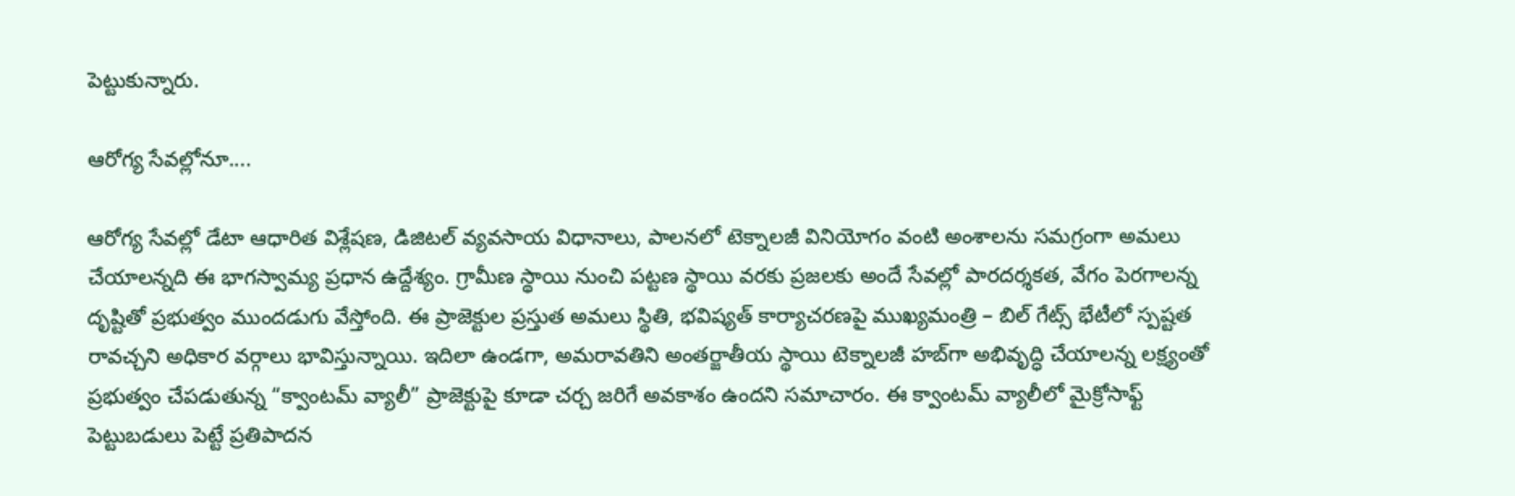పెట్టుకున్నారు.

ఆరోగ్య సేవల్లోనూ....

ఆరోగ్య సేవల్లో డేటా ఆధారిత విశ్లేషణ, డిజిటల్‌ వ్యవసాయ విధానాలు, పాలనలో టెక్నాలజీ వినియోగం వంటి అంశాలను సమగ్రంగా అమలు చేయాలన్నది ఈ భాగస్వామ్య ప్రధాన ఉద్దేశ్యం. గ్రామీణ స్థాయి నుంచి పట్టణ స్థాయి వరకు ప్రజలకు అందే సేవల్లో పారదర్శకత, వేగం పెరగాలన్న దృష్టితో ప్రభుత్వం ముందడుగు వేస్తోంది. ఈ ప్రాజెక్టుల ప్రస్తుత అమలు స్థితి, భవిష్యత్‌ కార్యాచరణపై ముఖ్యమంత్రి – బిల్‌ గేట్స్‌ భేటీలో స్పష్టత రావచ్చని అధికార వర్గాలు భావిస్తున్నాయి. ఇదిలా ఉండగా, అమరావతిని అంతర్జాతీయ స్థాయి టెక్నాలజీ హబ్‌గా అభివృద్ధి చేయాలన్న లక్ష్యంతో ప్రభుత్వం చేపడుతున్న “క్వాంటమ్‌ వ్యాలీ” ప్రాజెక్టుపై కూడా చర్చ జరిగే అవకాశం ఉందని సమాచారం. ఈ క్వాంటమ్‌ వ్యాలీలో మైక్రోసాఫ్ట్‌ పెట్టుబడులు పెట్టే ప్రతిపాదన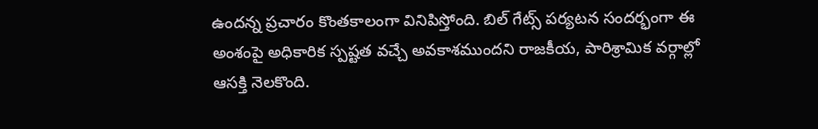ఉందన్న ప్రచారం కొంతకాలంగా వినిపిస్తోంది. బిల్‌ గేట్స్‌ పర్యటన సందర్భంగా ఈ అంశంపై అధికారిక స్పష్టత వచ్చే అవకాశముందని రాజకీయ, పారిశ్రామిక వర్గాల్లో ఆసక్తి నెలకొంది.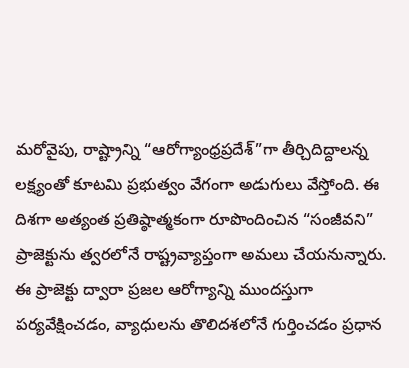మరోవైపు, రాష్ట్రాన్ని “ఆరోగ్యాంధ్రప్రదేశ్‌”గా తీర్చిదిద్దాలన్న లక్ష్యంతో కూటమి ప్రభుత్వం వేగంగా అడుగులు వేస్తోంది. ఈ దిశగా అత్యంత ప్రతిష్ఠాత్మకంగా రూపొందించిన “సంజీవని” ప్రాజెక్టును త్వరలోనే రాష్ట్రవ్యాప్తంగా అమలు చేయనున్నారు. ఈ ప్రాజెక్టు ద్వారా ప్రజల ఆరోగ్యాన్ని ముందస్తుగా పర్యవేక్షించడం, వ్యాధులను తొలిదశలోనే గుర్తించడం ప్రధాన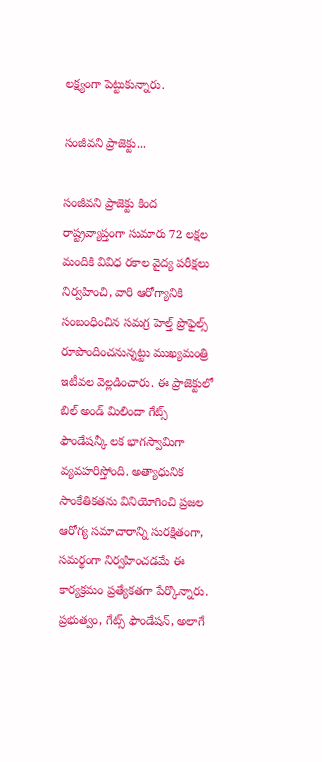లక్ష్యంగా పెట్టుకున్నారు.

సంజీవని ప్రాజెక్టు...

సంజీవని ప్రాజెక్టు కింద రాష్ట్రవ్యాప్తంగా సుమారు 72 లక్షల మందికి వివిధ రకాల వైద్య పరీక్షలు నిర్వహించి, వారి ఆరోగ్యానికి సంబంధించిన సమగ్ర హెల్త్‌ ప్రొఫైల్స్‌ రూపొందించనున్నట్టు ముఖ్యమంత్రి ఇటీవల వెల్లడించారు. ఈ ప్రాజెక్టులో బిల్ అండ్ మిలిందా గేట్స్ ఫౌండేషన్కీ లక భాగస్వామిగా వ్యవహరిస్తోంది. అత్యాధునిక సాంకేతికతను వినియోగించి ప్రజల ఆరోగ్య సమాచారాన్ని సురక్షితంగా, సమర్థంగా నిర్వహించడమే ఈ కార్యక్రమం ప్రత్యేకతగా పేర్కొన్నారు. ప్రభుత్వం, గేట్స్‌ ఫౌండేషన్‌, అలాగే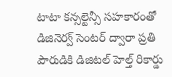టాటా కన్సల్టెన్సీ సహకారంతో డిజినెర్వ్‌ సెంటర్‌ ద్వారా ప్రతి పౌరుడికి డిజిటల్‌ హెల్త్‌ రికార్డు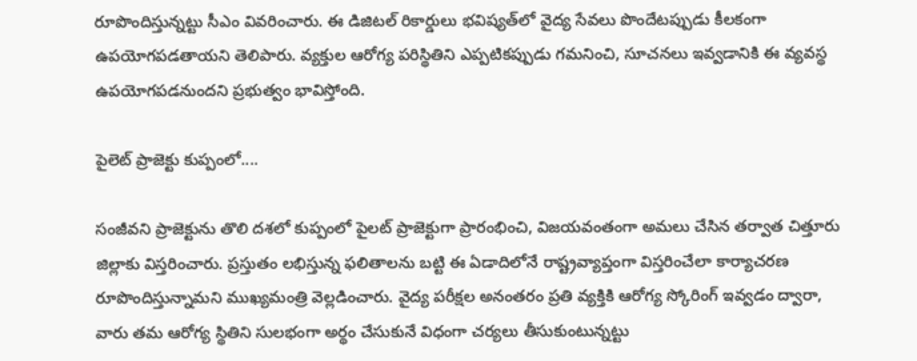రూపొందిస్తున్నట్టు సీఎం వివరించారు. ఈ డిజిటల్‌ రికార్డులు భవిష్యత్‌లో వైద్య సేవలు పొందేటప్పుడు కీలకంగా ఉపయోగపడతాయని తెలిపారు. వ్యక్తుల ఆరోగ్య పరిస్థితిని ఎప్పటికప్పుడు గమనించి, సూచనలు ఇవ్వడానికి ఈ వ్యవస్థ ఉపయోగపడనుందని ప్రభుత్వం భావిస్తోంది.

పైలెట్ ప్రాజెక్టు కుప్పంలో....

సంజీవని ప్రాజెక్టును తొలి దశలో కుప్పంలో పైలట్‌ ప్రాజెక్టుగా ప్రారంభించి, విజయవంతంగా అమలు చేసిన తర్వాత చిత్తూరు జిల్లాకు విస్తరించారు. ప్రస్తుతం లభిస్తున్న ఫలితాలను బట్టి ఈ ఏడాదిలోనే రాష్ట్రవ్యాప్తంగా విస్తరించేలా కార్యాచరణ రూపొందిస్తున్నామని ముఖ్యమంత్రి వెల్లడించారు. వైద్య పరీక్షల అనంతరం ప్రతి వ్యక్తికి ఆరోగ్య స్కోరింగ్‌ ఇవ్వడం ద్వారా, వారు తమ ఆరోగ్య స్థితిని సులభంగా అర్థం చేసుకునే విధంగా చర్యలు తీసుకుంటున్నట్టు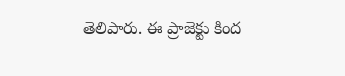తెలిపారు. ఈ ప్రాజెక్టు కింద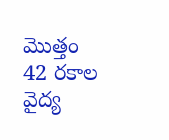మొత్తం 42 రకాల వైద్య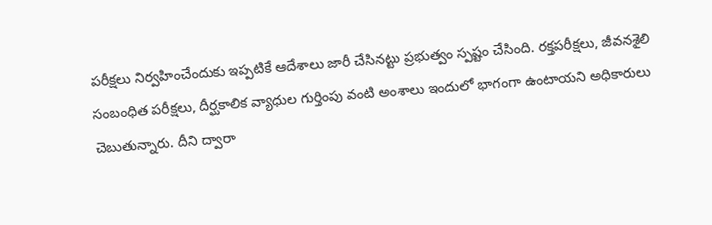పరీక్షలు నిర్వహించేందుకు ఇప్పటికే ఆదేశాలు జారీ చేసినట్టు ప్రభుత్వం స్పష్టం చేసింది. రక్తపరీక్షలు, జీవనశైలి సంబంధిత పరీక్షలు, దీర్ఘకాలిక వ్యాధుల గుర్తింపు వంటి అంశాలు ఇందులో భాగంగా ఉంటాయని అధికారులు చెబుతున్నారు. దీని ద్వారా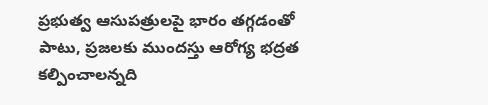ప్రభుత్వ ఆసుపత్రులపై భారం తగ్గడంతో పాటు, ప్రజలకు ముందస్తు ఆరోగ్య భద్రత కల్పించాలన్నది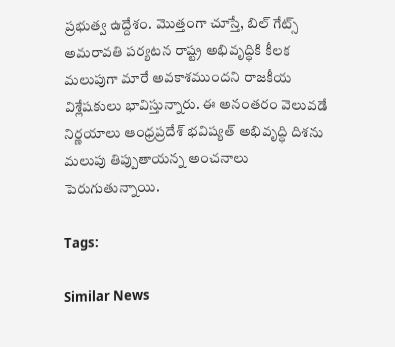ప్రభుత్వ ఉద్దేశం. మొత్తంగా చూస్తే, బిల్‌ గేట్స్‌ అమరావతి పర్యటన రాష్ట్ర అభివృద్ధికి కీలక మలుపుగా మారే అవకాశముందని రాజకీయ విశ్లేషకులు భావిస్తున్నారు. ఈ అనంతరం వెలువడే నిర్ణయాలు ఆంధ్రప్రదేశ్‌ భవిష్యత్‌ అభివృద్ధి దిశను మలుపు తిప్పుతాయన్న అంచనాలు పెరుగుతున్నాయి.

Tags:

Similar News